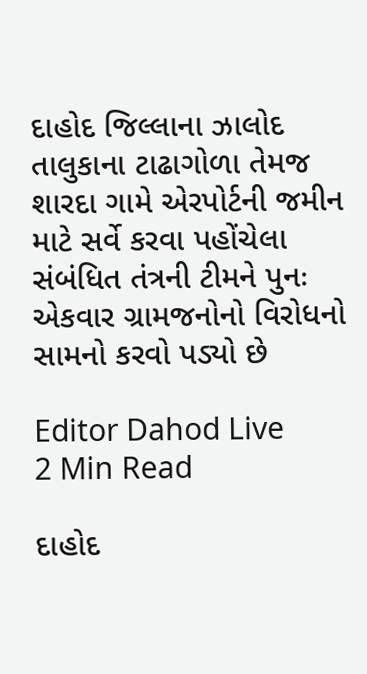દાહોદ જિલ્લાના ઝાલોદ તાલુકાના ટાઢાગોળા તેમજ શારદા ગામે એરપોર્ટની જમીન માટે સર્વે કરવા પહોંચેલા સંબંધિત તંત્રની ટીમને પુનઃ એકવાર ગ્રામજનોનો વિરોધનો સામનો કરવો પડ્યો છે

Editor Dahod Live
2 Min Read

દાહોદ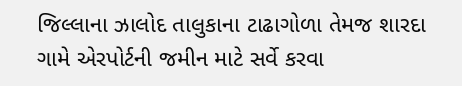જિલ્લાના ઝાલોદ તાલુકાના ટાઢાગોળા તેમજ શારદા ગામે એરપોર્ટની જમીન માટે સર્વે કરવા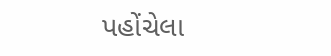પહોંચેલા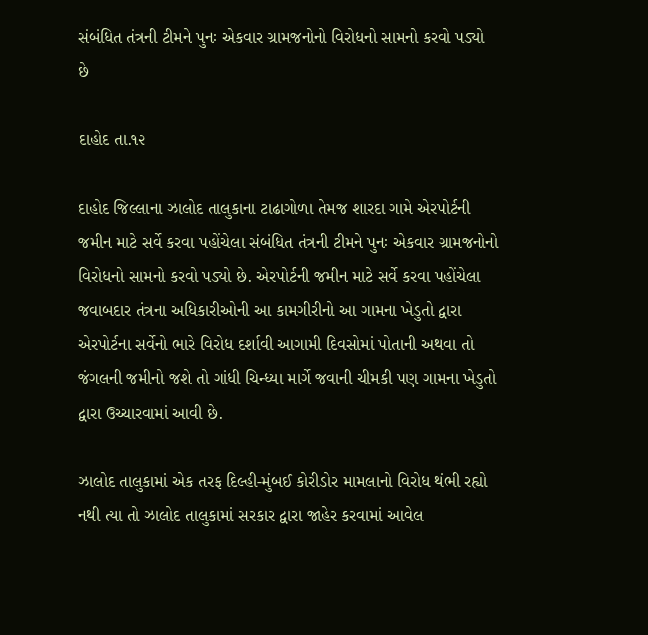સંબંધિત તંત્રની ટીમને પુનઃ એકવાર ગ્રામજનોનો વિરોધનો સામનો કરવો પડ્યો છે

દાહોદ તા.૧૨

દાહોદ જિલ્લાના ઝાલોદ તાલુકાના ટાઢાગોળા તેમજ શારદા ગામે એરપોર્ટની જમીન માટે સર્વે કરવા પહોંચેલા સંબંધિત તંત્રની ટીમને પુનઃ એકવાર ગ્રામજનોનો વિરોધનો સામનો કરવો પડ્યો છે. એરપોર્ટની જમીન માટે સર્વે કરવા પહોંચેલા જવાબદાર તંત્રના અધિકારીઓની આ કામગીરીનો આ ગામના ખેડુતો દ્વારા એરપોર્ટના સર્વેનો ભારે વિરોધ દર્શાવી આગામી દિવસોમાં પોતાની અથવા તો જંગલની જમીનો જશે તો ગાંધી ચિન્ધ્યા માર્ગે જવાની ચીમકી પણ ગામના ખેડુતો દ્વારા ઉચ્ચારવામાં આવી છે.

ઝાલોદ તાલુકામાં એક તરફ દિલ્હી-મુંબઈ કોરીડોર મામલાનો વિરોધ થંભી રહ્યો નથી ત્યા તો ઝાલોદ તાલુકામાં સરકાર દ્વારા જાહેર કરવામાં આવેલ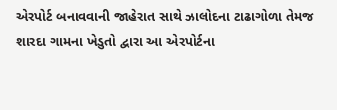એરપોર્ટ બનાવવાની જાહેરાત સાથે ઝાલોદના ટાઢાગોળા તેમજ શારદા ગામના ખેડુતો દ્વારા આ એરપોર્ટના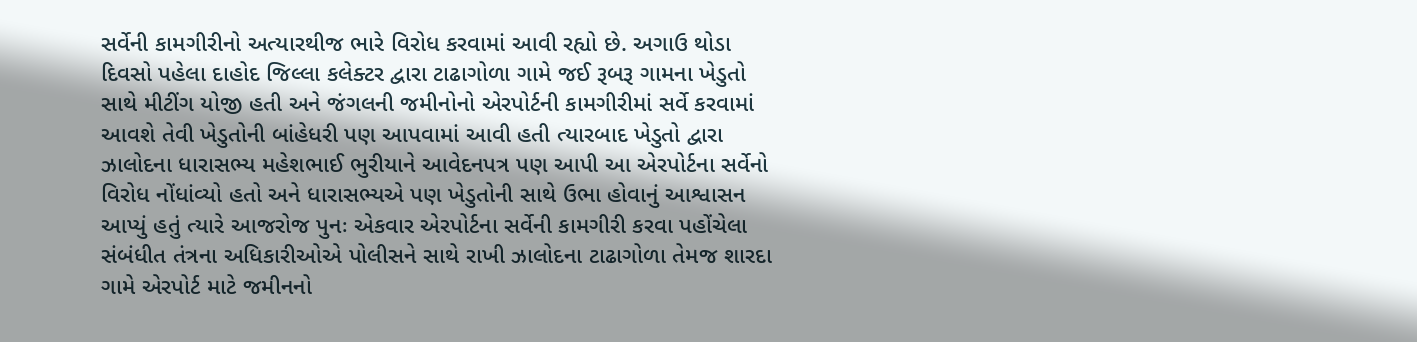સર્વેની કામગીરીનો અત્યારથીજ ભારે વિરોધ કરવામાં આવી રહ્યો છે. અગાઉ થોડા દિવસો પહેલા દાહોદ જિલ્લા કલેક્ટર દ્વારા ટાઢાગોળા ગામે જઈ રૂબરૂ ગામના ખેડુતો સાથે મીટીંગ યોજી હતી અને જંગલની જમીનોનો એરપોર્ટની કામગીરીમાં સર્વે કરવામાં આવશે તેવી ખેડુતોની બાંહેધરી પણ આપવામાં આવી હતી ત્યારબાદ ખેડુતો દ્વારા ઝાલોદના ધારાસભ્ય મહેશભાઈ ભુરીયાને આવેદનપત્ર પણ આપી આ એરપોર્ટના સર્વેનો વિરોધ નોંધાંવ્યો હતો અને ધારાસભ્યએ પણ ખેડુતોની સાથે ઉભા હોવાનું આશ્વાસન આપ્યું હતું ત્યારે આજરોજ પુનઃ એકવાર એરપોર્ટના સર્વેની કામગીરી કરવા પહોંચેલા સંબંધીત તંત્રના અધિકારીઓએ પોલીસને સાથે રાખી ઝાલોદના ટાઢાગોળા તેમજ શારદા ગામે એરપોર્ટ માટે જમીનનો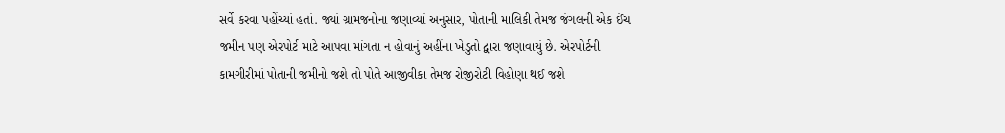સર્વે કરવા પહોંચ્યાં હતાં. જ્યાં ગ્રામજનોના જણાવ્યાં અનુસાર, પોતાની માલિકી તેમજ જંગલની એક ઈંચ જમીન પણ એરપોર્ટ માટે આપવા માંગતા ન હોવાનું અહીંના ખેડુતો દ્વારા જણાવાયું છે. એરપોર્ટની કામગીરીમાં પોતાની જમીનો જશે તો પોતે આજીવીકા તેમજ રોજીરોટી વિહોણા થઈ જશે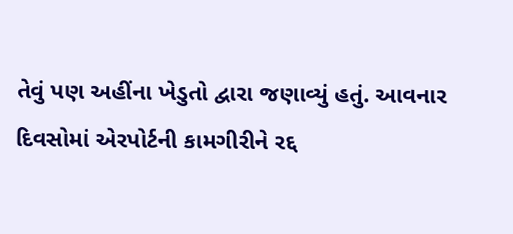તેવું પણ અહીંના ખેડુતો દ્વારા જણાવ્યું હતું. આવનાર દિવસોમાં એરપોર્ટની કામગીરીને રદ્દ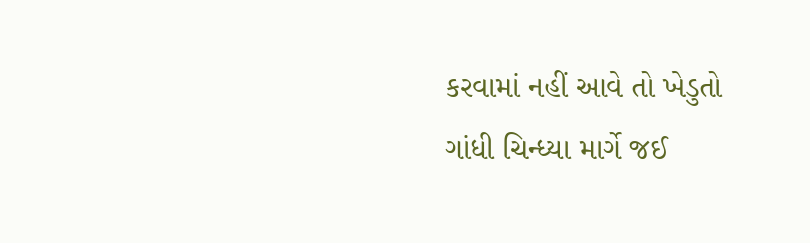કરવામાં નહીં આવે તો ખેડુતો ગાંધી ચિન્ધ્યા માર્ગે જઈ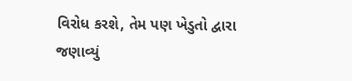વિરોધ કરશે, તેમ પણ ખેડુતો દ્વારા જણાવ્યું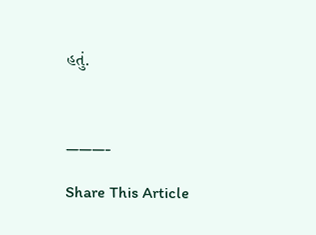હતું.



———-

Share This Article